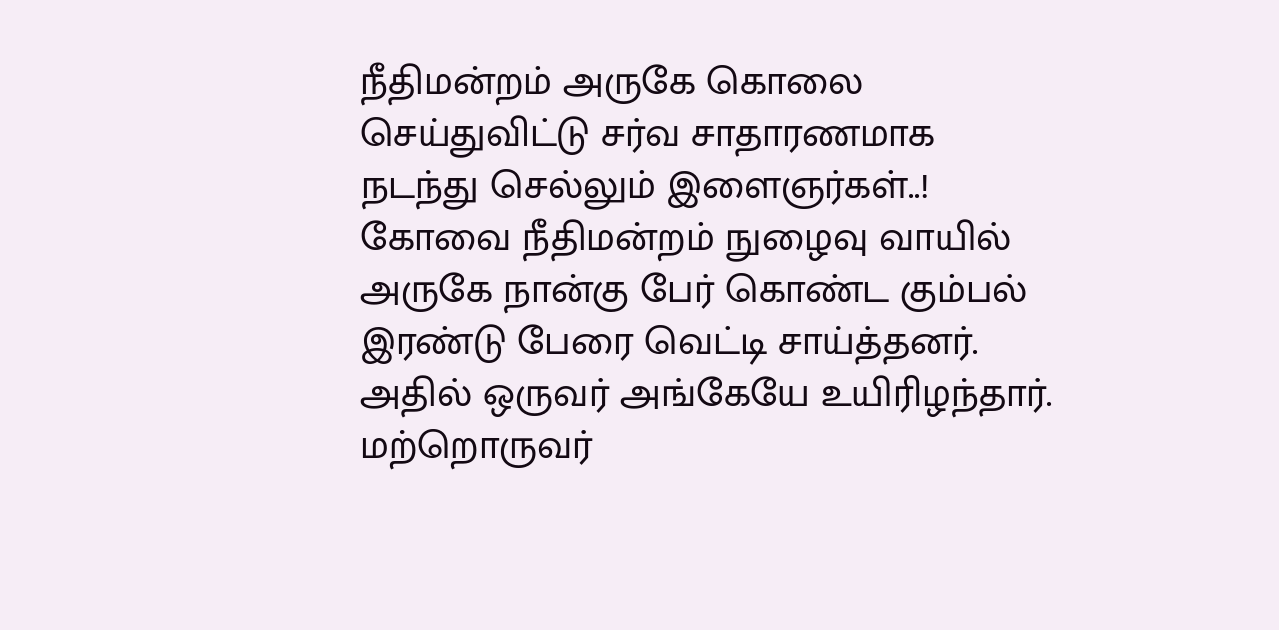நீதிமன்றம் அருகே கொலை செய்துவிட்டு சர்வ சாதாரணமாக நடந்து செல்லும் இளைஞர்கள்..!
கோவை நீதிமன்றம் நுழைவு வாயில் அருகே நான்கு பேர் கொண்ட கும்பல் இரண்டு பேரை வெட்டி சாய்த்தனர். அதில் ஒருவர் அங்கேயே உயிரிழந்தார். மற்றொருவர்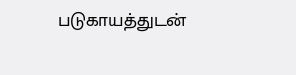படுகாயத்துடன்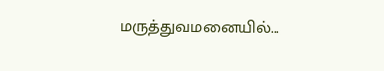மருத்துவமனையில்...